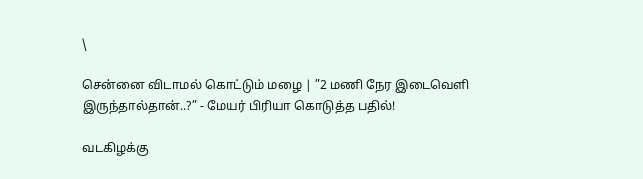\

சென்னை விடாமல் கொட்டும் மழை | ”2 மணி நேர இடைவெளி இருந்தால்தான்..?” - மேயர் பிரியா கொடுத்த பதில்!

வடகிழக்கு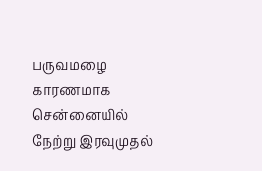பருவமழை காரணமாக சென்னையில் நேற்று இரவுமுதல்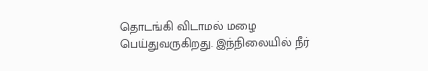தொடங்கி விடாமல் மழை பெய்துவருகிறது. இந்நிலையில் நீர்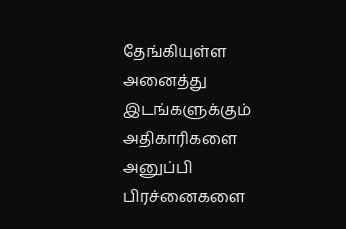தேங்கியுள்ள அனைத்து இடங்களுக்கும் அதிகாரிகளை அனுப்பி பிரச்னைகளை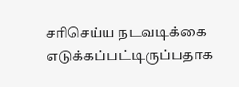சரிசெய்ய நடவடிக்கை எடுக்கப்பட்டிருப்பதாக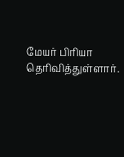மேயர் பிரியா தெரிவித்துள்ளார்.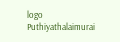logo
Puthiyathalaimurai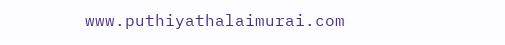www.puthiyathalaimurai.com